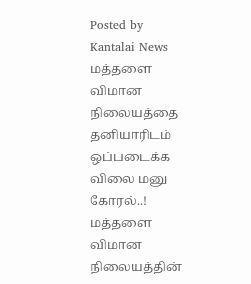Posted by
Kantalai News
மத்தளை விமான நிலையத்தை தனியாரிடம் ஒப்படைக்க விலை மனு கோரல்..!
மத்தளை விமான நிலையத்தின்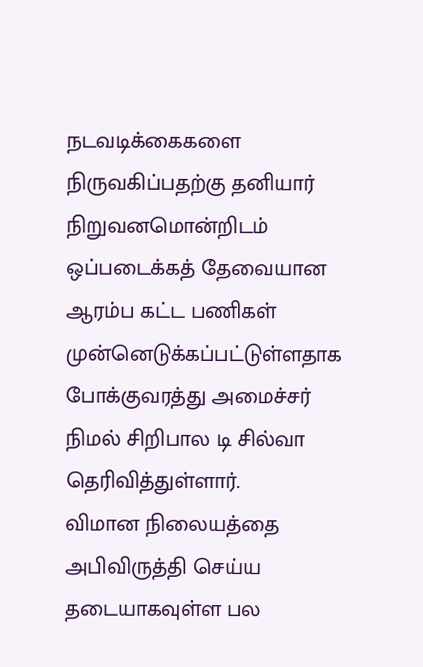நடவடிக்கைகளை நிருவகிப்பதற்கு தனியார் நிறுவனமொன்றிடம் ஒப்படைக்கத் தேவையான ஆரம்ப கட்ட பணிகள் முன்னெடுக்கப்பட்டுள்ளதாக போக்குவரத்து அமைச்சர் நிமல் சிறிபால டி சில்வா தெரிவித்துள்ளார்.
விமான நிலையத்தை அபிவிருத்தி செய்ய தடையாகவுள்ள பல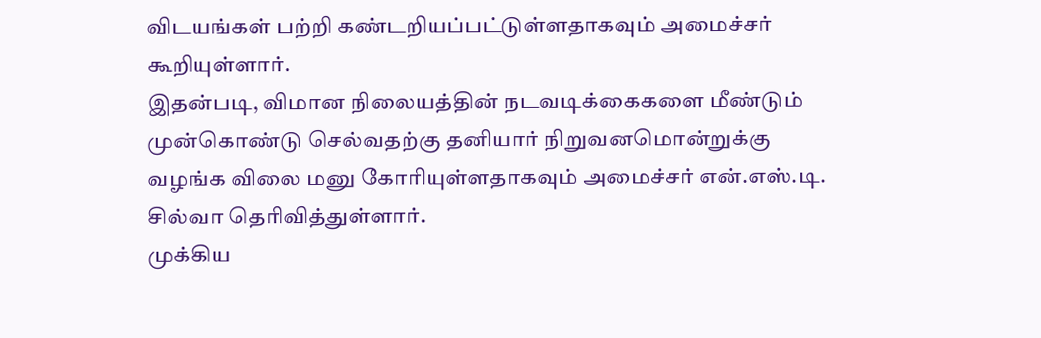விடயங்கள் பற்றி கண்டறியப்பட்டுள்ளதாகவும் அமைச்சர் கூறியுள்ளார்.
இதன்படி, விமான நிலையத்தின் நடவடிக்கைகளை மீண்டும் முன்கொண்டு செல்வதற்கு தனியார் நிறுவனமொன்றுக்கு வழங்க விலை மனு கோரியுள்ளதாகவும் அமைச்சர் என்.எஸ்.டி. சில்வா தெரிவித்துள்ளார்.
முக்கிய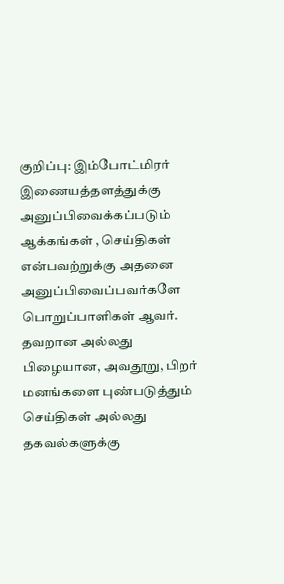குறிப்பு: இம்போட்மிரர் இணையத்தளத்துக்கு அனுப்பிவைக்கப்படும் ஆக்கங்கள் , செய்திகள் என்பவற்றுக்கு அதனை அனுப்பிவைப்பவர்களே பொறுப்பாளிகள் ஆவர். தவறான அல்லது பிழையான, அவதூறு, பிறர் மனங்களை புண்படுத்தும் செய்திகள் அல்லது தகவல்களுக்கு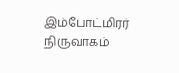இம்போட்மிரர் நிருவாகம்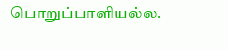பொறுப்பாளியல்ல.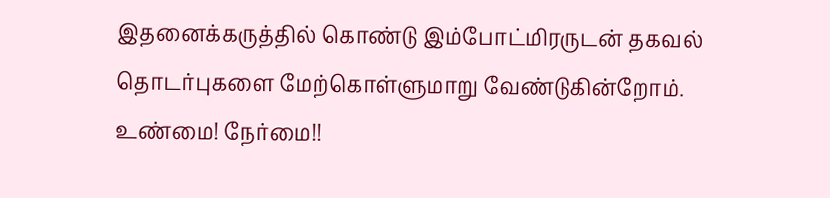இதனைக்கருத்தில் கொண்டு இம்போட்மிரருடன் தகவல் தொடர்புகளை மேற்கொள்ளுமாறு வேண்டுகின்றோம். உண்மை! நேர்மை!!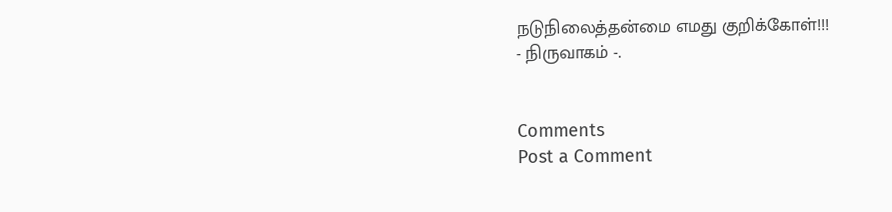நடுநிலைத்தன்மை எமது குறிக்கோள்!!!
- நிருவாகம் -.


Comments
Post a Comment